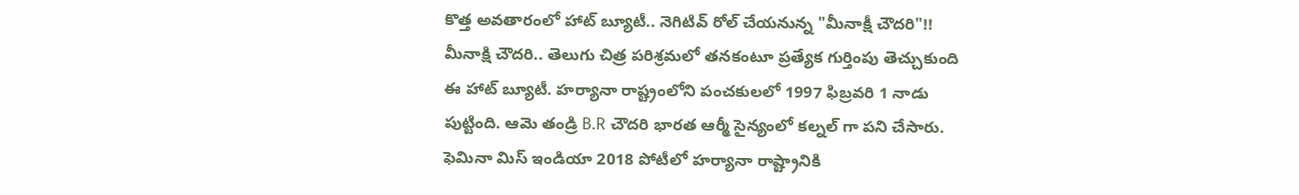కొత్త అవతారంలో హాట్ బ్యూటీ.. నెగిటివ్ రోల్ చేయనున్న "మీనాక్షీ చౌదరి"!!
మీనాక్షి చౌదరి.. తెలుగు చిత్ర పరిశ్రమలో తనకంటూ ప్రత్యేక గుర్తింపు తెచ్చుకుంది ఈ హాట్ బ్యూటీ. హర్యానా రాష్ట్రంలోని పంచకులలో 1997 ఫిబ్రవరి 1 నాడు పుట్టింది. ఆమె తండ్రి B.R చౌదరి భారత ఆర్మీ సైన్యంలో కల్నల్ గా పని చేసారు. ఫెమినా మిస్ ఇండియా 2018 పోటీలో హర్యానా రాష్ట్రానికి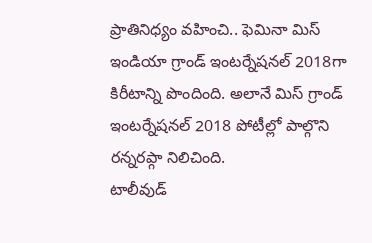ప్రాతినిధ్యం వహించి.. ఫెమినా మిస్ ఇండియా గ్రాండ్ ఇంటర్నేషనల్ 2018గా కిరీటాన్ని పొందింది. అలానే మిస్ గ్రాండ్ ఇంటర్నేషనల్ 2018 పోటీల్లో పాల్గొని రన్నరప్గా నిలిచింది.
టాలీవుడ్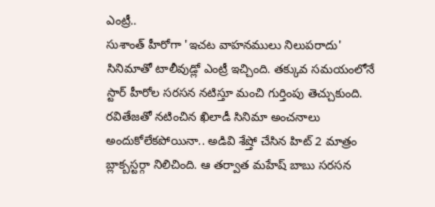ఎంట్రీ..
సుశాంత్ హీరోగా 'ఇచట వాహనములు నిలుపరాదు' సినిమాతో టాలీవుడ్లో ఎంట్రీ ఇచ్చింది. తక్కువ సమయంలోనే స్టార్ హీరోల సరసన నటిస్తూ మంచి గుర్తింపు తెచ్చుకుంది. రవితేజతో నటించిన ఖిలాడీ సినిమా అంచనాలు అందుకోలేకపోయినా.. అడివి శేష్తో చేసిన హిట్ 2 మాత్రం బ్లాక్బస్టర్గా నిలిచింది. ఆ తర్వాత మహేష్ బాబు సరసన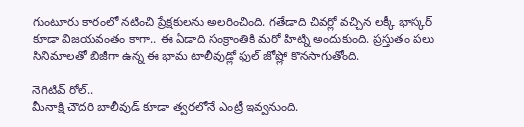గుంటూరు కారంలో నటించి ప్రేక్షకులను అలరించింది. గతేడాది చివర్లో వచ్చిన లక్కీ భాస్కర్ కూడా విజయవంతం కాగా.. ఈ ఏడాది సంక్రాంతికి మరో హిట్ని అందుకుంది. ప్రస్తుతం పలు సినిమాలతో బిజీగా ఉన్న ఈ భామ టాలీవుడ్లో ఫుల్ జోష్లో కొనసాగుతోంది.

నెగిటివ్ రోల్..
మీనాక్షి చౌదరి బాలీవుడ్ కూడా త్వరలోనే ఎంట్రీ ఇవ్వనుంది.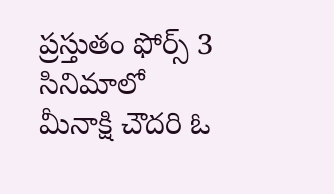ప్రస్తుతం ఫోర్స్ 3 సినిమాలో మీనాక్షి చౌదరి ఓ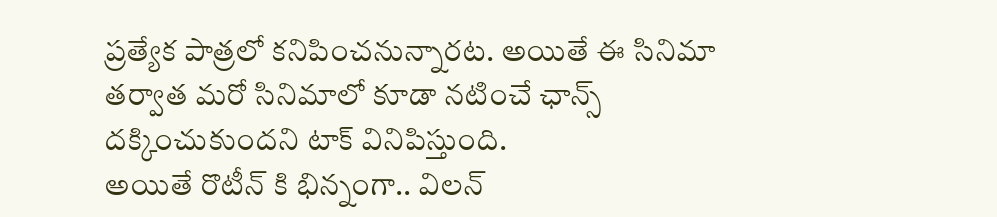ప్రత్యేక పాత్రలో కనిపించనున్నారట. అయితే ఈ సినిమా తర్వాత మరో సినిమాలో కూడా నటించే ఛాన్స్ దక్కించుకుందని టాక్ వినిపిస్తుంది.
అయితే రొటీన్ కి భిన్నంగా.. విలన్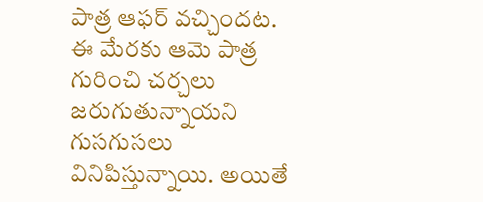పాత్ర ఆఫర్ వచ్చిందట. ఈ మేరకు ఆమె పాత్ర గురించి చర్చలు జరుగుతున్నాయని గుసగుసలు వినిపిస్తున్నాయి. అయితే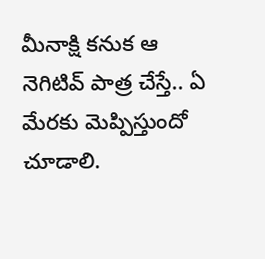మీనాక్షి కనుక ఆ నెగిటివ్ పాత్ర చేస్తే.. ఏ మేరకు మెప్పిస్తుందో చూడాలి.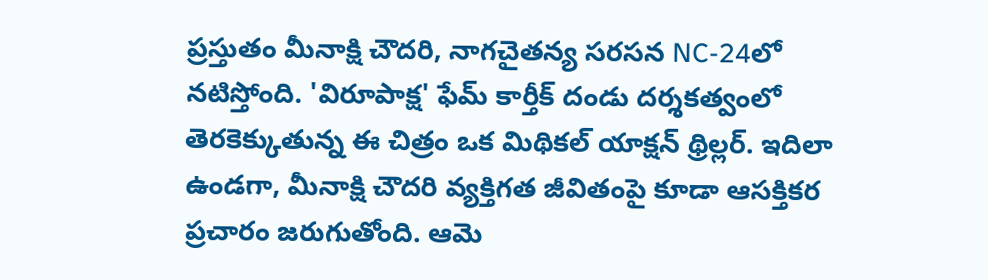ప్రస్తుతం మీనాక్షి చౌదరి, నాగచైతన్య సరసన NC-24లో నటిస్తోంది. 'విరూపాక్ష' ఫేమ్ కార్తీక్ దండు దర్శకత్వంలో తెరకెక్కుతున్న ఈ చిత్రం ఒక మిథికల్ యాక్షన్ థ్రిల్లర్. ఇదిలా ఉండగా, మీనాక్షి చౌదరి వ్యక్తిగత జీవితంపై కూడా ఆసక్తికర ప్రచారం జరుగుతోంది. ఆమె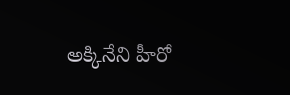అక్కినేని హీరో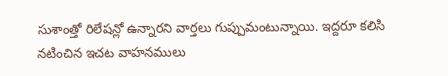సుశాంత్తో రిలేషన్లో ఉన్నారని వార్తలు గుప్పుమంటున్నాయి. ఇద్దరూ కలిసి నటించిన ఇచట వాహనములు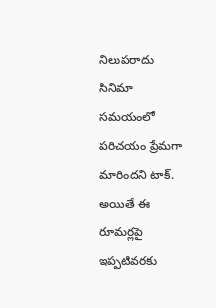నిలుపరాదు సినిమా సమయంలో పరిచయం ప్రేమగా మారిందని టాక్. అయితే ఈ రూమర్లపై ఇప్పటివరకు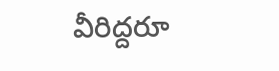వీరిద్దరూ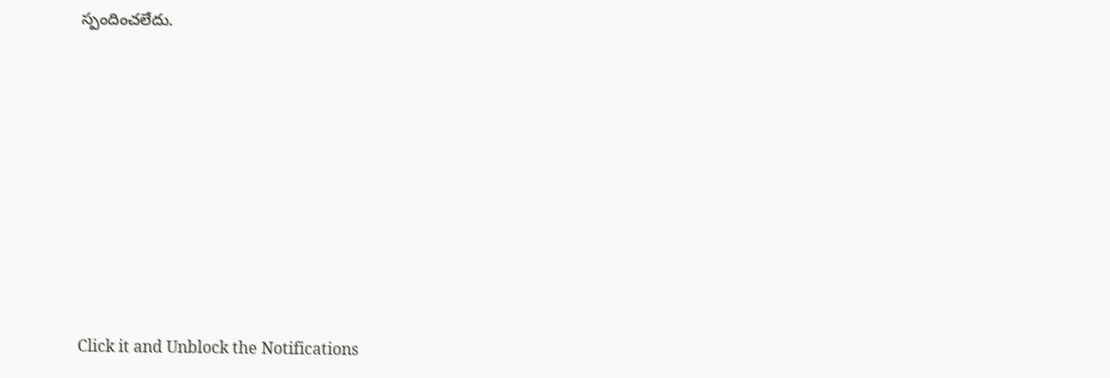స్పందించలేదు.












Click it and Unblock the Notifications